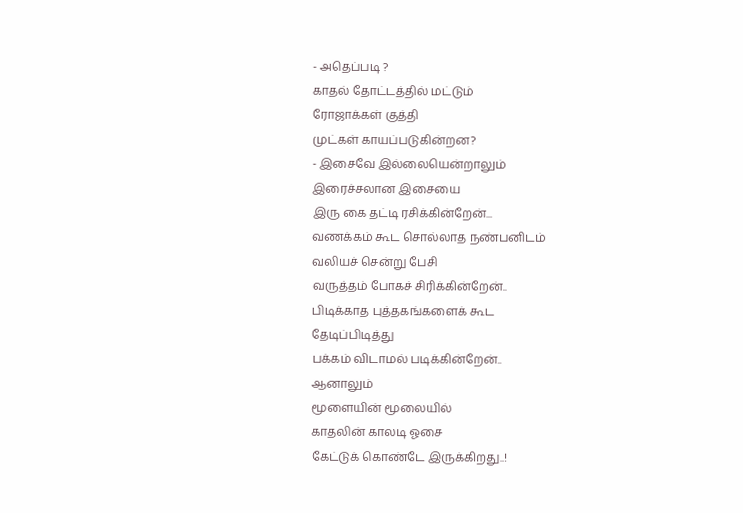- அதெப்படி ?
காதல் தோட்டத்தில் மட்டும்
ரோஜாக்கள் குத்தி
முட்கள் காயப்படுகின்றன?
- இசைவே இல்லையென்றாலும்
இரைச்சலான இசையை
இரு கை தட்டி ரசிக்கின்றேன்...
வணக்கம் கூட சொல்லாத நண்பனிடம்
வலியச் சென்று பேசி
வருத்தம் போகச் சிரிக்கின்றேன்..
பிடிக்காத புத்தகங்களைக் கூட
தேடிப்பிடித்து
பக்கம் விடாமல் படிக்கின்றேன்..
ஆனாலும்
மூளையின் மூலையில்
காதலின் காலடி ஓசை
கேட்டுக் கொண்டே இருக்கிறது..!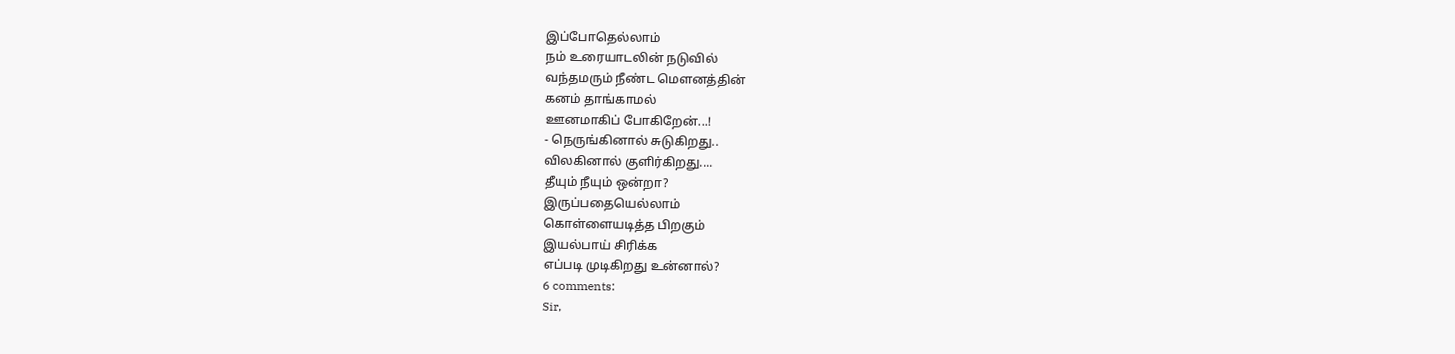இப்போதெல்லாம்
நம் உரையாடலின் நடுவில்
வந்தமரும் நீண்ட மௌனத்தின்
கனம் தாங்காமல்
ஊனமாகிப் போகிறேன்...!
- நெருங்கினால் சுடுகிறது..
விலகினால் குளிர்கிறது....
தீயும் நீயும் ஒன்றா?
இருப்பதையெல்லாம்
கொள்ளையடித்த பிறகும்
இயல்பாய் சிரிக்க
எப்படி முடிகிறது உன்னால்?
6 comments:
Sir,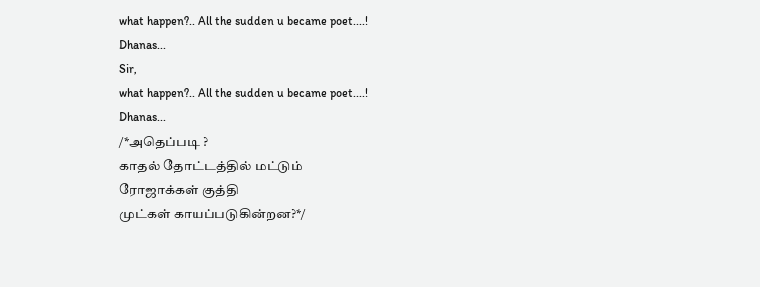what happen?.. All the sudden u became poet....!
Dhanas...
Sir,
what happen?.. All the sudden u became poet....!
Dhanas...
/*அதெப்படி ?
காதல் தோட்டத்தில் மட்டும்
ரோஜாக்கள் குத்தி
முட்கள் காயப்படுகின்றன?*/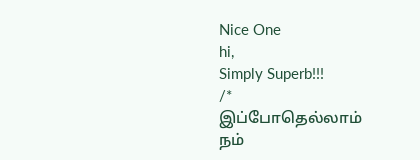Nice One
hi,
Simply Superb!!!
/*
இப்போதெல்லாம்
நம்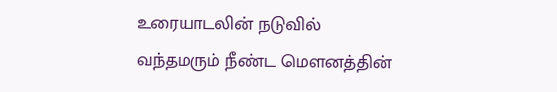உரையாடலின் நடுவில்
வந்தமரும் நீண்ட மௌனத்தின்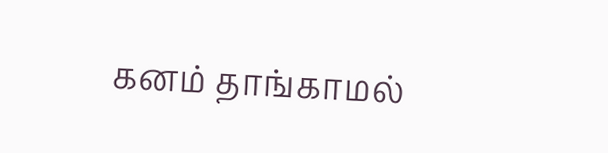கனம் தாங்காமல்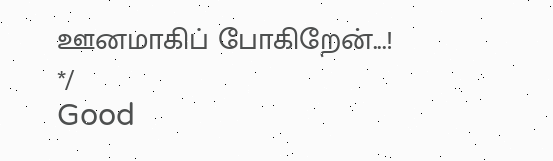ஊனமாகிப் போகிறேன்...!
*/
Good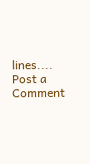lines....
Post a Comment